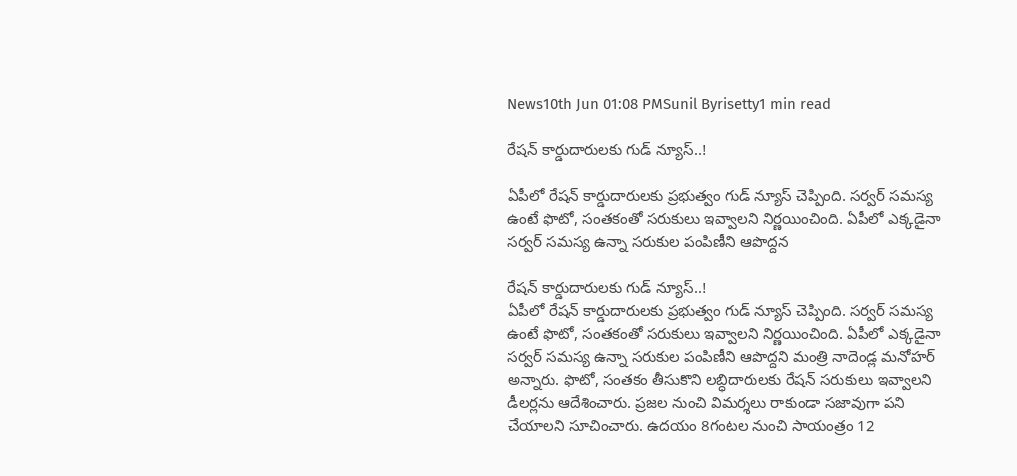News10th Jun 01:08 PMSunil Byrisetty1 min read

రేషన్ కార్డుదారులకు గుడ్ న్యూస్..!

ఏపీలో రేషన్ కార్డుదారులకు ప్రభుత్వం గుడ్ న్యూస్ చెప్పింది. సర్వర్ సమస్య ఉంటే ఫొటో, సంతకంతో సరుకులు ఇవ్వాలని నిర్ణయించింది. ఏపీలో ఎక్కడైనా సర్వర్ సమస్య ఉన్నా సరుకుల పంపిణీని ఆపొద్దన

రేషన్ కార్డుదారులకు గుడ్ న్యూస్..!
ఏపీలో రేషన్ కార్డుదారులకు ప్రభుత్వం గుడ్ న్యూస్ చెప్పింది. సర్వర్ సమస్య ఉంటే ఫొటో, సంతకంతో సరుకులు ఇవ్వాలని నిర్ణయించింది. ఏపీలో ఎక్కడైనా సర్వర్ సమస్య ఉన్నా సరుకుల పంపిణీని ఆపొద్దని మంత్రి నాదెండ్ల మనోహర్ అన్నారు. ఫొటో, సంతకం తీసుకొని లబ్ధిదారులకు రేషన్ సరుకులు ఇవ్వాలని డీలర్లను ఆదేశించారు. ప్రజల నుంచి విమర్శలు రాకుండా సజావుగా పని చేయాలని సూచించారు. ఉదయం 8గంటల నుంచి సాయంత్రం 12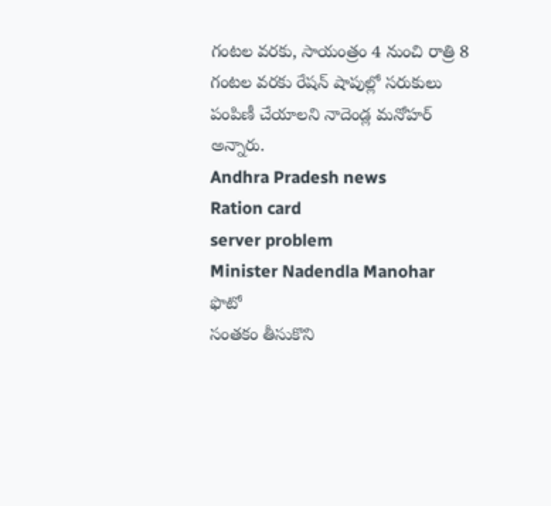గంటల వరకు, సాయంత్రం 4 నుంచి రాత్రి 8 గంటల వరకు రేషన్ షాపుల్లో సరుకులు పంపిణీ చేయాలని నాదెండ్ల మనోహర్ అన్నారు.
Andhra Pradesh news
Ration card
server problem
Minister Nadendla Manohar
ఫొటో
సంతకం తీసుకొని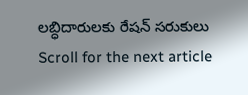లబ్ధిదారులకు రేషన్ సరుకులు
Scroll for the next article